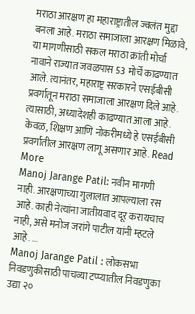मराठा आरक्षण हा महाराष्ट्रातील ज्वलंत मुद्दा बनला आहे. मराठा समाजाला आरक्षण मिळावे, या मागणीसाठी सकल मराठा क्रांती मोर्चा नावाने राज्यात जवळपास 53 मोर्चे काढण्यात आले. त्यानंतर, महाराष्ट्र सरकारने एसईबीसी प्रवर्गातून मराठा समाजाला आरक्षण दिले आहे. त्यासाठी, अध्यादेशही काढण्यात आला आहे. केवळ, शिक्षण आणि नोकरीमध्ये हे एसईबीसी प्रवर्गातील आरक्षण लागू असणार आहे. Read More
Manoj Jarange Patil: नवीन मागणी नाही. आरक्षणाच्या गुलालात आपल्याला रस आहे. काही नेत्यांना जातीयवाद दूर करायचाच नाही, असे मनोज जरांगे पाटील यांनी म्हटले आहे. ...
Manoj Jarange Patil : लोकसभा निवडणुकीसाठी पाचव्या टप्प्यातील निवडणुका उद्या २०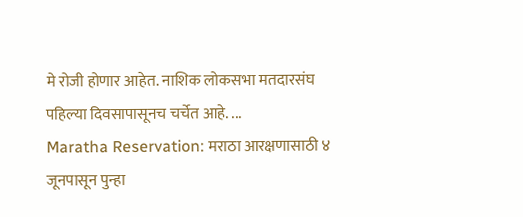मे रोजी होणार आहेत. नाशिक लोकसभा मतदारसंघ पहिल्या दिवसापासूनच चर्चेत आहे. ...
Maratha Reservation: मराठा आरक्षणासाठी ४ जूनपासून पुन्हा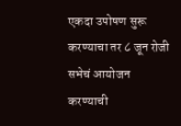एकदा उपोषण सुरू करण्याचा तर ८ जून रोजी सभेचं आयोजन करण्याची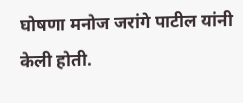घोषणा मनोज जरांगे पाटील यांनी केली होती.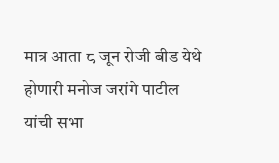मात्र आता ८ जून रोजी बीड येथे होणारी मनोज जरांगे पाटील यांची सभा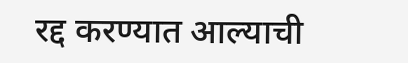रद्द करण्यात आल्याची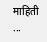माहिती ...